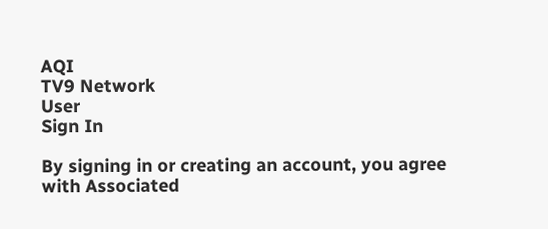AQI
TV9 Network
User
Sign In

By signing in or creating an account, you agree with Associated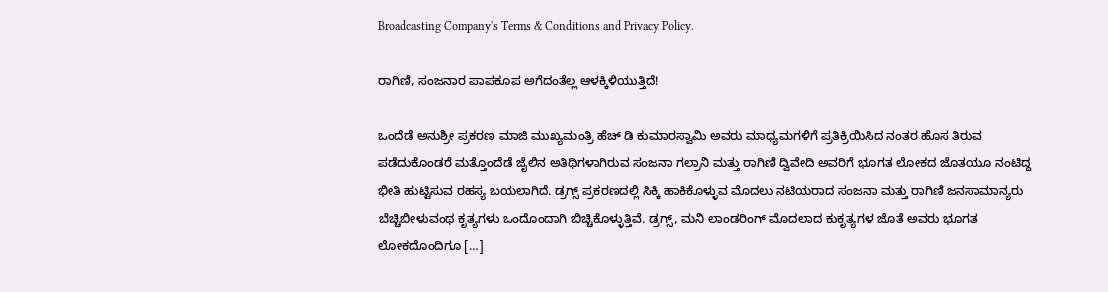Broadcasting Company's Terms & Conditions and Privacy Policy.

ರಾಗಿಣಿ, ಸಂಜನಾರ ಪಾಪಕೂಪ ಅಗೆದಂತೆಲ್ಲ ಆಳಕ್ಕಿಳಿಯುತ್ತಿದೆ!

ಒಂದೆಡೆ ಅನುಶ್ರೀ ಪ್ರಕರಣ ಮಾಜಿ ಮುಖ್ಯಮಂತ್ರಿ ಹೆಚ್ ಡಿ ಕುಮಾರಸ್ವಾಮಿ ಅವರು ಮಾಧ್ಯಮಗಳಿಗೆ ಪ್ರತಿಕ್ರಿಯಿಸಿದ ನಂತರ ಹೊಸ ತಿರುವ ಪಡೆದುಕೊಂಡರೆ ಮತ್ತೊಂದೆಡೆ ಜೈಲಿನ ಅತಿಥಿಗಳಾಗಿರುವ ಸಂಜನಾ ಗಲ್ರಾನಿ ಮತ್ತು ರಾಗಿಣಿ ದ್ವಿವೇದಿ ಅವರಿಗೆ ಭೂಗತ ಲೋಕದ ಜೊತಯೂ ನಂಟಿದ್ದ ಭೀತಿ ಹುಟ್ಟಿಸುವ ರಹಸ್ಯ ಬಯಲಾಗಿದೆ. ಡ್ರಗ್ಸ್ ಪ್ರಕರಣದಲ್ಲಿ ಸಿಕ್ಕಿ ಹಾಕಿಕೊಳ್ಳುವ ಮೊದಲು ನಟಿಯರಾದ ಸಂಜನಾ ಮತ್ತು ರಾಗಿಣಿ ಜನಸಾಮಾನ್ಯರು ಬೆಚ್ಚಿಬೀಳುವಂಥ ಕೃತ್ಯಗಳು ಒಂದೊಂದಾಗಿ ಬಿಚ್ಚಿಕೊಳ್ಳುತ್ತಿವೆ. ಡ್ರಗ್ಸ್, ಮನಿ ಲಾಂಡರಿಂಗ್ ಮೊದಲಾದ ಕುಕೃತ್ಯಗಳ ಜೊತೆ ಅವರು ಭೂಗತ ಲೋಕದೊಂದಿಗೂ […]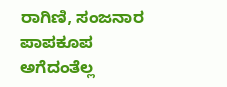ರಾಗಿಣಿ, ಸಂಜನಾರ ಪಾಪಕೂಪ ಅಗೆದಂತೆಲ್ಲ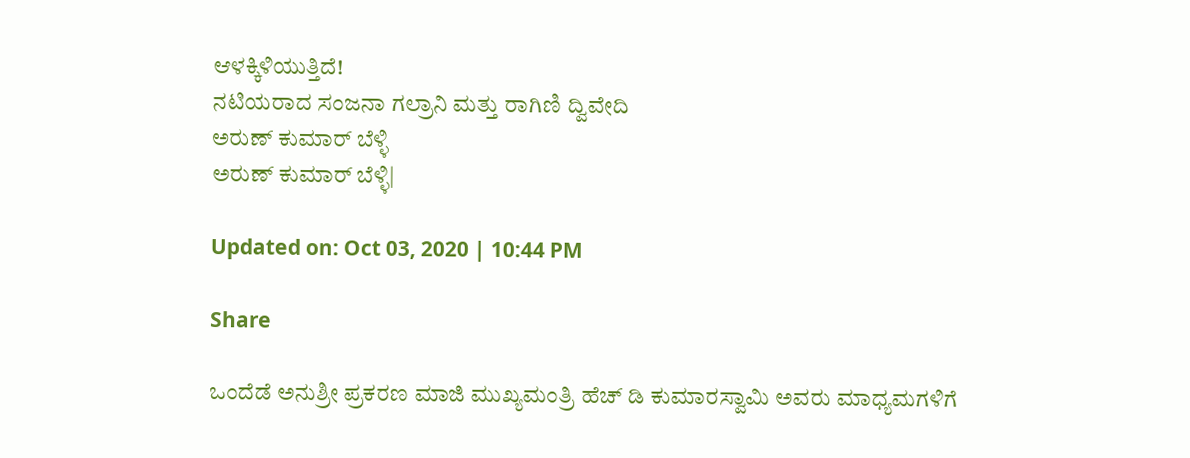ಆಳಕ್ಕಿಳಿಯುತ್ತಿದೆ!
ನಟಿಯರಾದ ಸಂಜನಾ ಗಲ್ರಾನಿ ಮತ್ತು ರಾಗಿಣಿ ದ್ವಿವೇದಿ
ಅರುಣ್ ಕುಮಾರ್ ಬೆಳ್ಳಿ
ಅರುಣ್ ಕುಮಾರ್ ಬೆಳ್ಳಿ|

Updated on: Oct 03, 2020 | 10:44 PM

Share

ಒಂದೆಡೆ ಅನುಶ್ರೀ ಪ್ರಕರಣ ಮಾಜಿ ಮುಖ್ಯಮಂತ್ರಿ ಹೆಚ್ ಡಿ ಕುಮಾರಸ್ವಾಮಿ ಅವರು ಮಾಧ್ಯಮಗಳಿಗೆ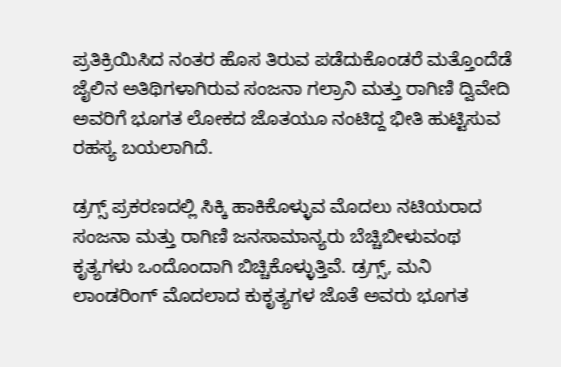ಪ್ರತಿಕ್ರಿಯಿಸಿದ ನಂತರ ಹೊಸ ತಿರುವ ಪಡೆದುಕೊಂಡರೆ ಮತ್ತೊಂದೆಡೆ ಜೈಲಿನ ಅತಿಥಿಗಳಾಗಿರುವ ಸಂಜನಾ ಗಲ್ರಾನಿ ಮತ್ತು ರಾಗಿಣಿ ದ್ವಿವೇದಿ ಅವರಿಗೆ ಭೂಗತ ಲೋಕದ ಜೊತಯೂ ನಂಟಿದ್ದ ಭೀತಿ ಹುಟ್ಟಿಸುವ ರಹಸ್ಯ ಬಯಲಾಗಿದೆ.

ಡ್ರಗ್ಸ್ ಪ್ರಕರಣದಲ್ಲಿ ಸಿಕ್ಕಿ ಹಾಕಿಕೊಳ್ಳುವ ಮೊದಲು ನಟಿಯರಾದ ಸಂಜನಾ ಮತ್ತು ರಾಗಿಣಿ ಜನಸಾಮಾನ್ಯರು ಬೆಚ್ಚಿಬೀಳುವಂಥ ಕೃತ್ಯಗಳು ಒಂದೊಂದಾಗಿ ಬಿಚ್ಚಿಕೊಳ್ಳುತ್ತಿವೆ. ಡ್ರಗ್ಸ್, ಮನಿ ಲಾಂಡರಿಂಗ್ ಮೊದಲಾದ ಕುಕೃತ್ಯಗಳ ಜೊತೆ ಅವರು ಭೂಗತ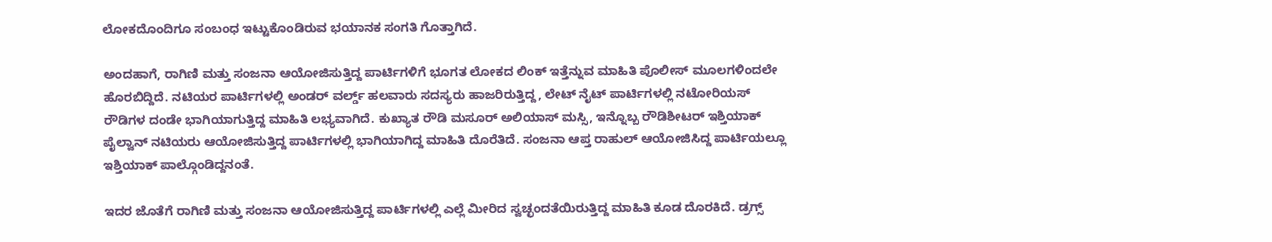ಲೋಕದೊಂದಿಗೂ ಸಂಬಂಧ ಇಟ್ಟುಕೊಂಡಿರುವ ಭಯಾನಕ ಸಂಗತಿ ಗೊತ್ತಾಗಿದೆ.

ಅಂದಹಾಗೆ, ರಾಗಿಣಿ ಮತ್ತು ಸಂಜನಾ ಆಯೋಜಿಸುತ್ತಿದ್ದ ಪಾರ್ಟಿಗಳಿಗೆ ಭೂಗತ ಲೋಕದ ಲಿಂಕ್ ಇತ್ತೆನ್ನುವ ಮಾಹಿತಿ ಪೊಲೀಸ್ ಮೂಲಗಳಿಂದಲೇ ಹೊರಬಿದ್ದಿದೆ. ನಟಿಯರ ಪಾರ್ಟಿಗಳಲ್ಲಿ ಅಂಡರ್ ವರ್ಲ್ಡ್ ಹಲವಾರು ಸದಸ್ಯರು ಹಾಜರಿರುತ್ತಿದ್ದ, ಲೇಟ್ ನೈಟ್ ಪಾರ್ಟಿಗಳಲ್ಲಿ ನಟೋರಿಯಸ್ ರೌಡಿಗಳ ದಂಡೇ ಭಾಗಿಯಾಗುತ್ತಿದ್ದ ಮಾಹಿತಿ ಲಭ್ಯವಾಗಿದೆ. ಕುಖ್ಯಾತ ರೌಡಿ ಮಸೂರ್ ಅಲಿಯಾಸ್ ಮಸ್ಸಿ, ಇನ್ನೊಬ್ಬ ರೌಡಿಶೀಟರ್ ಇಶ್ತಿಯಾಕ್ ಪೈಲ್ವಾನ್ ನಟಿಯರು ಆಯೋಜಿಸುತ್ತಿದ್ದ ಪಾರ್ಟಿಗಳಲ್ಲಿ ಭಾಗಿಯಾಗಿದ್ದ ಮಾಹಿತಿ ದೊರೆತಿದೆ. ಸಂಜನಾ ಆಪ್ತ ರಾಹುಲ್ ಆಯೋಜಿಸಿದ್ದ ಪಾರ್ಟಿಯಲ್ಲೂ ಇಶ್ತಿಯಾಕ್ ಪಾಲ್ಗೊಂಡಿದ್ದನಂತೆ.

ಇದರ ಜೊತೆಗೆ ರಾಗಿಣಿ ಮತ್ತು ಸಂಜನಾ ಆಯೋಜಿಸುತ್ತಿದ್ದ ಪಾರ್ಟಿಗಳಲ್ಲಿ ಎಲ್ಲೆ ಮೀರಿದ ಸ್ವಚ್ಛಂದತೆಯಿರುತ್ತಿದ್ದ ಮಾಹಿತಿ ಕೂಡ ದೊರಕಿದೆ. ಡ್ರಗ್ಸ್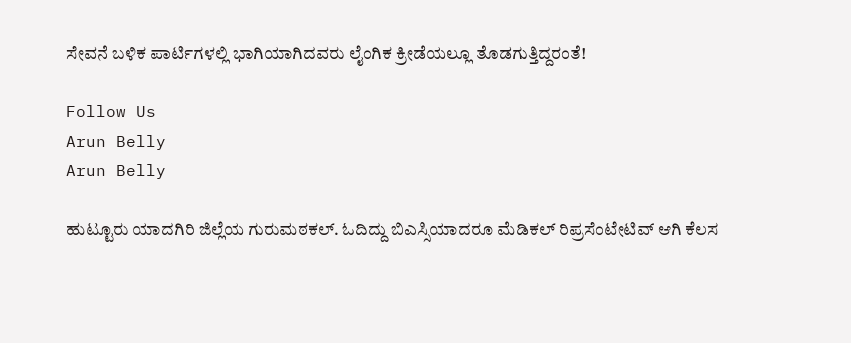ಸೇವನೆ ಬಳಿಕ ಪಾರ್ಟಿಗಳಲ್ಲಿ ಭಾಗಿಯಾಗಿದವರು ಲೈಂಗಿಕ ಕ್ರೀಡೆಯಲ್ಲೂ ತೊಡಗುತ್ತಿದ್ದರಂತೆ!

Follow Us
Arun Belly
Arun Belly

ಹುಟ್ಟೂರು ಯಾದಗಿರಿ ಜಿಲ್ಲೆಯ ಗುರುಮಠಕಲ್. ಓದಿದ್ದು ಬಿಎಸ್ಸಿಯಾದರೂ ಮೆಡಿಕಲ್ ರಿಪ್ರಸೆಂಟೇಟಿವ್ ಆಗಿ ಕೆಲಸ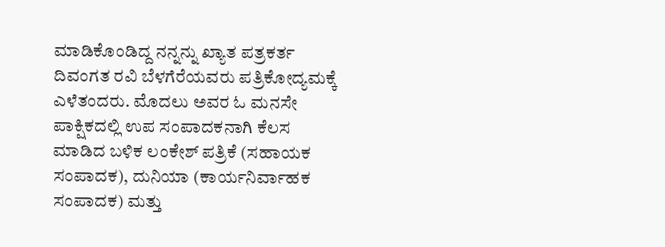ಮಾಡಿಕೊಂಡಿದ್ದ ನನ್ನನ್ನು ಖ್ಯಾತ ಪತ್ರಕರ್ತ ದಿವಂಗತ ರವಿ ಬೆಳಗೆರೆಯವರು ಪತ್ರಿಕೋದ್ಯಮಕ್ಕೆ ಎಳೆತಂದರು. ಮೊದಲು ಅವರ ಓ ಮನಸೇ ಪಾಕ್ಷಿಕದಲ್ಲಿ ಉಪ ಸಂಪಾದಕನಾಗಿ ಕೆಲಸ ಮಾಡಿದ ಬಳಿಕ ಲಂಕೇಶ್ ಪತ್ರಿಕೆ (ಸಹಾಯಕ ಸಂಪಾದಕ), ದುನಿಯಾ (ಕಾರ್ಯನಿರ್ವಾಹಕ ಸಂಪಾದಕ) ಮತ್ತು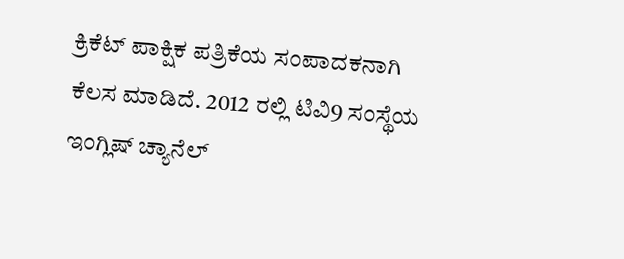ಕ್ರಿಕೆಟ್ ಪಾಕ್ಷಿಕ ಪತ್ರಿಕೆಯ ಸಂಪಾದಕನಾಗಿ ಕೆಲಸ ಮಾಡಿದೆ. 2012 ರಲ್ಲಿ ಟಿವಿ9 ಸಂಸ್ಥೆಯ ಇಂಗ್ಲಿಷ್ ಚ್ಯಾನೆಲ್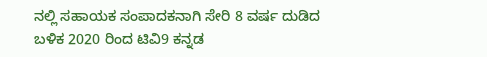ನಲ್ಲಿ ಸಹಾಯಕ ಸಂಪಾದಕನಾಗಿ ಸೇರಿ 8 ವರ್ಷ ದುಡಿದ ಬಳಿಕ 2020 ರಿಂದ ಟಿವಿ9 ಕನ್ನಡ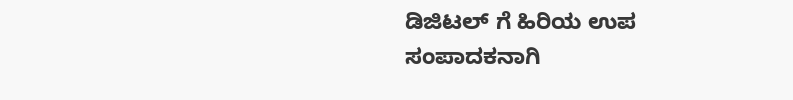ಡಿಜಿಟಲ್ ಗೆ ಹಿರಿಯ ಉಪ ಸಂಪಾದಕನಾಗಿ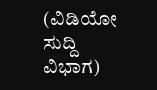(ವಿಡಿಯೋ ಸುದ್ದಿ ವಿಭಾಗ)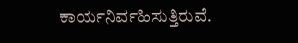ಕಾರ್ಯನಿರ್ವಹಿಸುತ್ತಿರುವೆ.